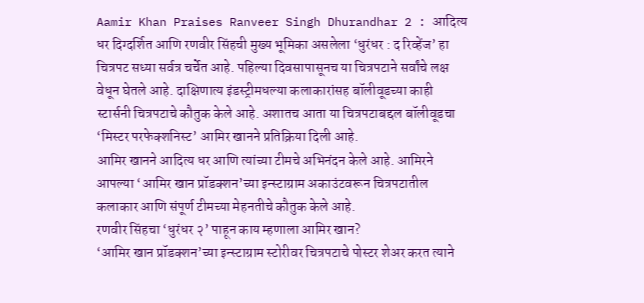Aamir Khan Praises Ranveer Singh Dhurandhar 2 : आदित्य धर दिग्दर्शित आणि रणवीर सिंहची मुख्य भूमिका असलेला ‘धुरंधर : द रिव्हेंज’ हा चित्रपट सध्या सर्वत्र चर्चेत आहे. पहिल्या दिवसापासूनच या चित्रपटाने सर्वांचे लक्ष वेधून घेतले आहे. दाक्षिणात्य इंडस्ट्रीमधल्या कलाकारांसह बॉलीवूडच्या काही स्टार्सनी चित्रपटाचे कौतुक केले आहे. अशातच आता या चित्रपटाबद्दल बॉलीवूडचा ‘मिस्टर परफेक्शनिस्ट’ आमिर खानने प्रतिक्रिया दिली आहे.
आमिर खानने आदित्य धर आणि त्यांच्या टीमचे अभिनंदन केले आहे. आमिरने आपल्या ‘आमिर खान प्रॉडक्शन’च्या इन्स्टाग्राम अकाउंटवरून चित्रपटातील कलाकार आणि संपूर्ण टीमच्या मेहनतीचे कौतुक केले आहे.
रणवीर सिंहचा ‘धुरंधर २’ पाहून काय म्हणाला आमिर खान?
‘आमिर खान प्रॉडक्शन’च्या इन्स्टाग्राम स्टोरीवर चित्रपटाचे पोस्टर शेअर करत त्याने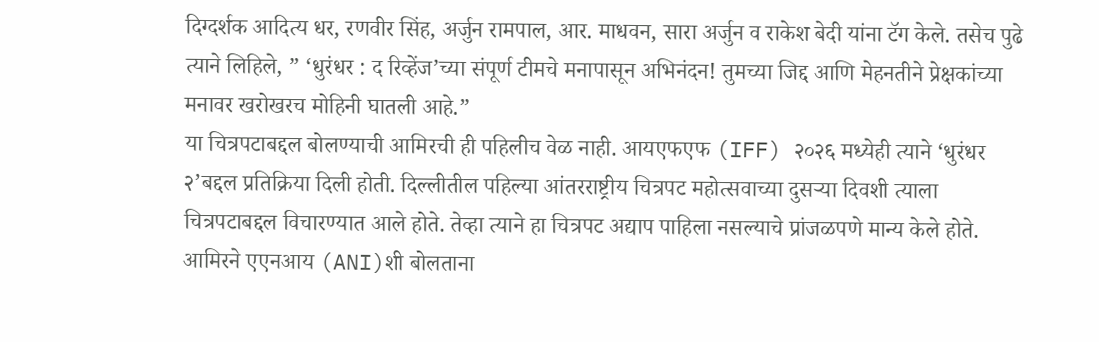दिग्दर्शक आदित्य धर, रणवीर सिंह, अर्जुन रामपाल, आर. माधवन, सारा अर्जुन व राकेश बेदी यांना टॅग केले. तसेच पुढे त्याने लिहिले, ” ‘धुरंधर : द रिव्हेंज’च्या संपूर्ण टीमचे मनापासून अभिनंदन! तुमच्या जिद्द आणि मेहनतीने प्रेक्षकांच्या मनावर खरोखरच मोहिनी घातली आहे.”
या चित्रपटाबद्दल बोलण्याची आमिरची ही पहिलीच वेळ नाही. आयएफएफ (IFF) २०२६ मध्येही त्याने ‘धुरंधर २’बद्दल प्रतिक्रिया दिली होती. दिल्लीतील पहिल्या आंतरराष्ट्रीय चित्रपट महोत्सवाच्या दुसऱ्या दिवशी त्याला चित्रपटाबद्दल विचारण्यात आले होते. तेव्हा त्याने हा चित्रपट अद्याप पाहिला नसल्याचे प्रांजळपणे मान्य केले होते.
आमिरने एएनआय (ANI)शी बोलताना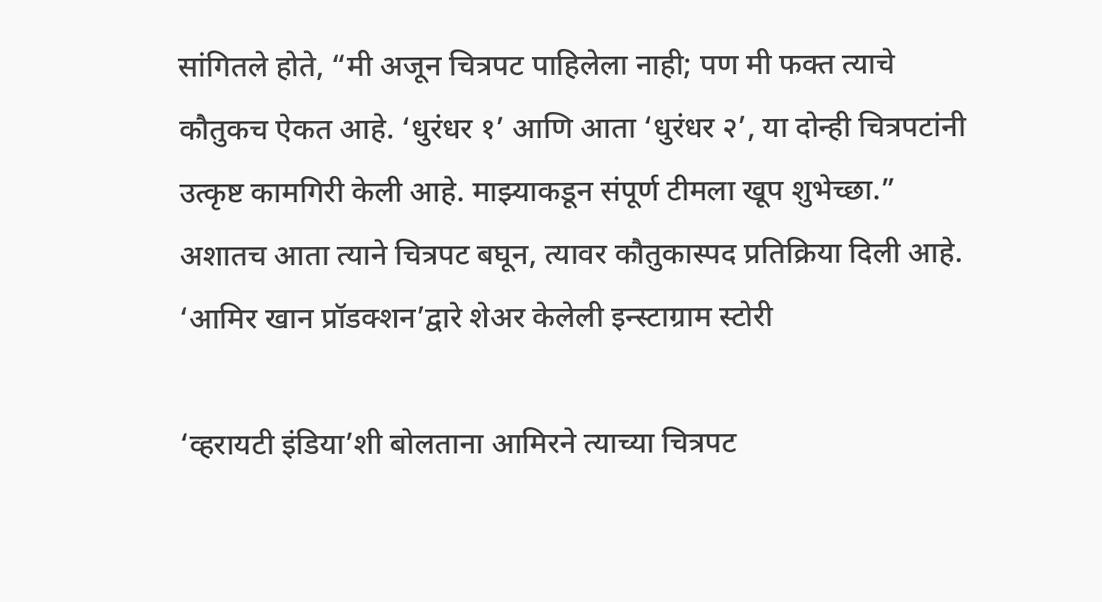सांगितले होते, “मी अजून चित्रपट पाहिलेला नाही; पण मी फक्त त्याचे कौतुकच ऐकत आहे. ‘धुरंधर १’ आणि आता ‘धुरंधर २’, या दोन्ही चित्रपटांनी उत्कृष्ट कामगिरी केली आहे. माझ्याकडून संपूर्ण टीमला खूप शुभेच्छा.” अशातच आता त्याने चित्रपट बघून, त्यावर कौतुकास्पद प्रतिक्रिया दिली आहे.
‘आमिर खान प्रॉडक्शन’द्वारे शेअर केलेली इन्स्टाग्राम स्टोरी

‘व्हरायटी इंडिया’शी बोलताना आमिरने त्याच्या चित्रपट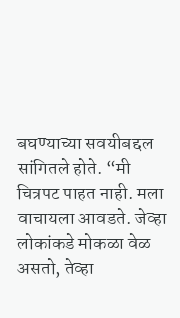बघण्याच्या सवयीबद्दल सांगितले होते. “मी चित्रपट पाहत नाही. मला वाचायला आवडते. जेव्हा लोकांकडे मोकळा वेळ असतो, तेव्हा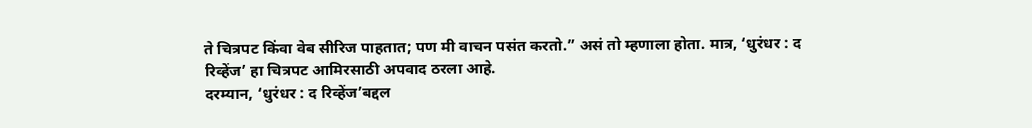ते चित्रपट किंवा वेब सीरिज पाहतात; पण मी वाचन पसंत करतो.” असं तो म्हणाला होता. मात्र, ‘धुरंधर : द रिव्हेंज’ हा चित्रपट आमिरसाठी अपवाद ठरला आहे.
दरम्यान, ‘धुरंधर : द रिव्हेंज’बद्दल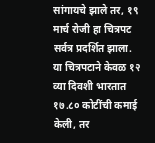सांगायचे झाले तर, १९ मार्च रोजी हा चित्रपट सर्वत्र प्रदर्शित झाला. या चित्रपटाने केवळ १२ व्या दिवशी भारतात १७.८० कोटींची कमाई केली, तर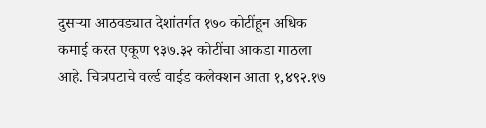दुसऱ्या आठवड्यात देशांतर्गत १७० कोटींहून अधिक कमाई करत एकूण ९३७.३२ कोटींचा आकडा गाठला आहे. चित्रपटाचे वर्ल्ड वाईड कलेक्शन आता १,४९२.१७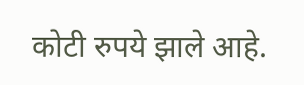कोटी रुपये झाले आहे.